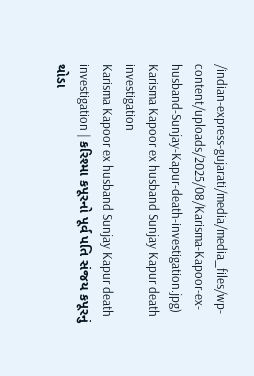/indian-express-gujarati/media/media_files/wp-content/uploads/2025/08/Karisma-Kapoor-ex-husband-Sunjay-Kapur-death-investigation.jpg)
Karisma Kapoor ex husband Sunjay Kapur death investigation
Karisma Kapoor ex husband Sunjay Kapur death investigation | કરિશ્મા કપૂરનો પૂર્વ પતિ સંજય કપૂરનું થોડા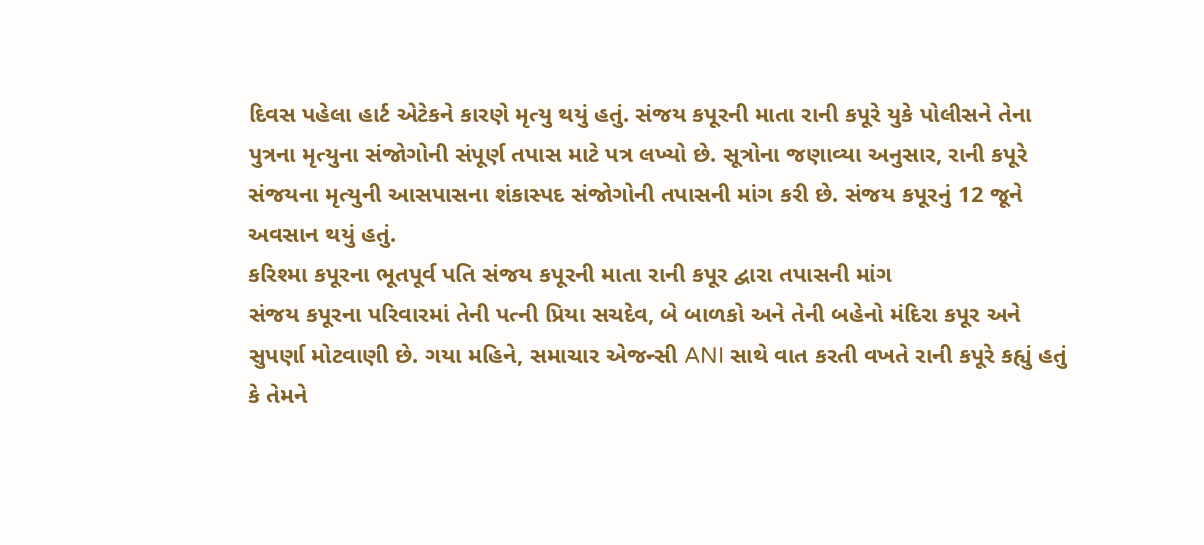દિવસ પહેલા હાર્ટ એટેકને કારણે મૃત્યુ થયું હતું. સંજય કપૂરની માતા રાની કપૂરે યુકે પોલીસને તેના પુત્રના મૃત્યુના સંજોગોની સંપૂર્ણ તપાસ માટે પત્ર લખ્યો છે. સૂત્રોના જણાવ્યા અનુસાર, રાની કપૂરે સંજયના મૃત્યુની આસપાસના શંકાસ્પદ સંજોગોની તપાસની માંગ કરી છે. સંજય કપૂરનું 12 જૂને અવસાન થયું હતું.
કરિશ્મા કપૂરના ભૂતપૂર્વ પતિ સંજય કપૂરની માતા રાની કપૂર દ્વારા તપાસની માંગ
સંજય કપૂરના પરિવારમાં તેની પત્ની પ્રિયા સચદેવ, બે બાળકો અને તેની બહેનો મંદિરા કપૂર અને સુપર્ણા મોટવાણી છે. ગયા મહિને, સમાચાર એજન્સી ANI સાથે વાત કરતી વખતે રાની કપૂરે કહ્યું હતું કે તેમને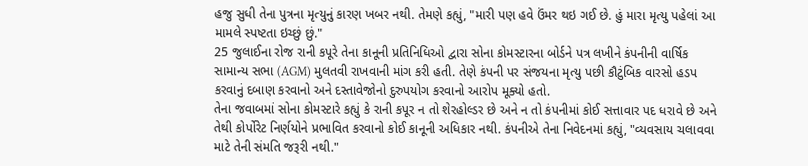હજુ સુધી તેના પુત્રના મૃત્યુનું કારણ ખબર નથી. તેમણે કહ્યું, "મારી પણ હવે ઉંમર થઇ ગઈ છે. હું મારા મૃત્યુ પહેલાં આ મામલે સ્પષ્ટતા ઇચ્છું છું."
25 જુલાઈના રોજ રાની કપૂરે તેના કાનૂની પ્રતિનિધિઓ દ્વારા સોના કોમસ્ટારના બોર્ડને પત્ર લખીને કંપનીની વાર્ષિક સામાન્ય સભા (AGM) મુલતવી રાખવાની માંગ કરી હતી. તેણે કંપની પર સંજયના મૃત્યુ પછી કૌટુંબિક વારસો હડપ કરવાનું દબાણ કરવાનો અને દસ્તાવેજોનો દુરુપયોગ કરવાનો આરોપ મૂક્યો હતો.
તેના જવાબમાં સોના કોમસ્ટારે કહ્યું કે રાની કપૂર ન તો શેરહોલ્ડર છે અને ન તો કંપનીમાં કોઈ સત્તાવાર પદ ધરાવે છે અને તેથી કોર્પોરેટ નિર્ણયોને પ્રભાવિત કરવાનો કોઈ કાનૂની અધિકાર નથી. કંપનીએ તેના નિવેદનમાં કહ્યું, "વ્યવસાય ચલાવવા માટે તેની સંમતિ જરૂરી નથી."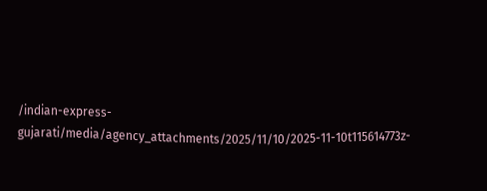/indian-express-gujarati/media/agency_attachments/2025/11/10/2025-11-10t115614773z-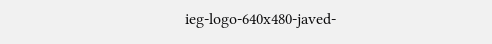ieg-logo-640x480-javed-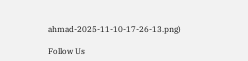ahmad-2025-11-10-17-26-13.png)

Follow Us